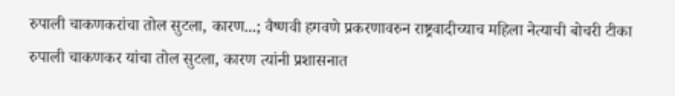रुपाली चाकणकरांचा तोल सुटला, कारण...; वैष्णवी हगवणे प्रकरणावरुन राष्ट्रवादीच्याच महिला नेत्याची बोचरी टीका
रुपाली चाकणकर यांचा तोल सुटला, कारण त्यांनी प्रशासनात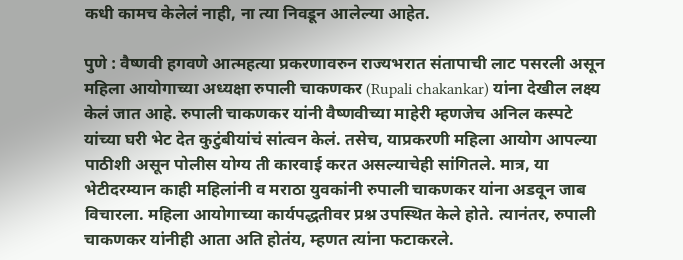कधी कामच केलेलं नाही, ना त्या निवडून आलेल्या आहेत.

पुणे : वैष्णवी हगवणे आत्महत्या प्रकरणावरुन राज्यभरात संतापाची लाट पसरली असून महिला आयोगाच्या अध्यक्षा रुपाली चाकणकर (Rupali chakankar) यांना देखील लक्ष्य केलं जात आहे. रुपाली चाकणकर यांनी वैष्णवीच्या माहेरी म्हणजेच अनिल कस्पटे यांच्या घरी भेट देत कुटुंबीयांचं सांत्वन केलं. तसेच, याप्रकरणी महिला आयोग आपल्या पाठीशी असून पोलीस योग्य ती कारवाई करत असल्याचेही सांगितले. मात्र, या भेटीदरम्यान काही महिलांनी व मराठा युवकांनी रुपाली चाकणकर यांना अडवून जाब विचारला. महिला आयोगाच्या कार्यपद्धतीवर प्रश्न उपस्थित केले होते. त्यानंतर, रुपाली चाकणकर यांनीही आता अति होतंय, म्हणत त्यांना फटाकरले.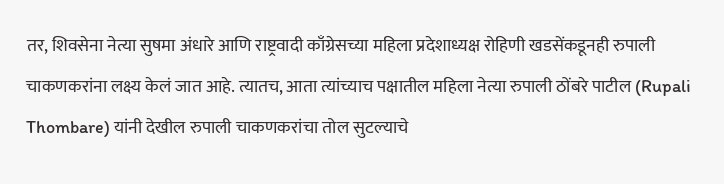तर, शिवसेना नेत्या सुषमा अंधारे आणि राष्ट्रवादी काँग्रेसच्या महिला प्रदेशाध्यक्ष रोहिणी खडसेंकडूनही रुपाली चाकणकरांना लक्ष्य केलं जात आहे. त्यातच, आता त्यांच्याच पक्षातील महिला नेत्या रुपाली ठोंबरे पाटील (Rupali Thombare) यांनी देखील रुपाली चाकणकरांचा तोल सुटल्याचे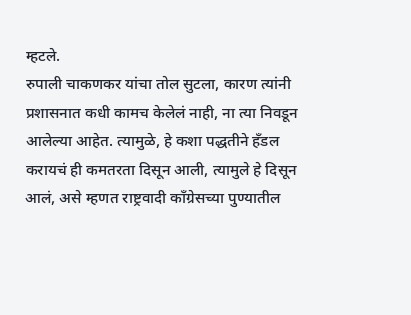म्हटले.
रुपाली चाकणकर यांचा तोल सुटला, कारण त्यांनी प्रशासनात कधी कामच केलेलं नाही, ना त्या निवडून आलेल्या आहेत. त्यामुळे, हे कशा पद्धतीने हँडल करायचं ही कमतरता दिसून आली, त्यामुले हे दिसून आलं, असे म्हणत राष्ट्रवादी काँग्रेसच्या पुण्यातील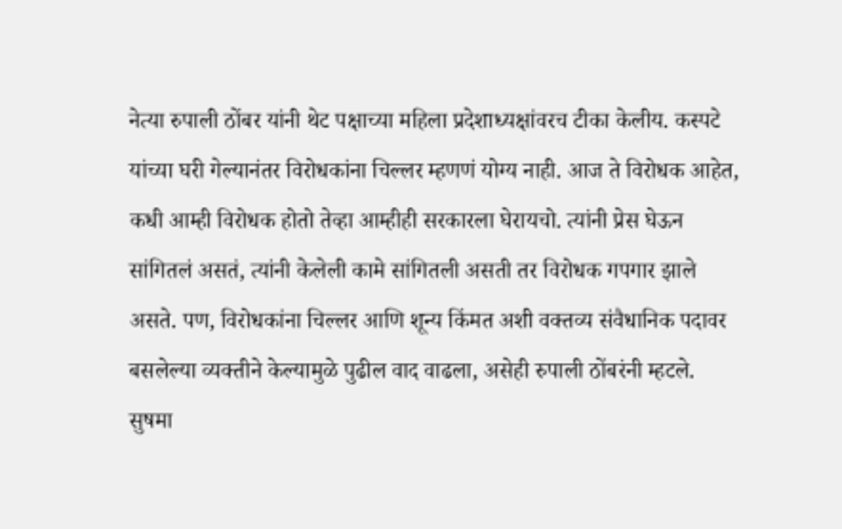नेत्या रुपाली ठोंबर यांनी थेट पक्षाच्या महिला प्रदेशाध्यक्षांवरच टीका केलीय. कस्पटे यांच्या घरी गेल्यानंतर विरोधकांना चिल्लर म्हणणं योग्य नाही. आज ते विरोधक आहेत, कधी आम्ही विरोधक होतो तेव्हा आम्हीही सरकारला घेरायचो. त्यांनी प्रेस घेऊन सांगितलं असतं, त्यांनी केलेली कामे सांगितली असती तर विरोधक गपगार झाले असते. पण, विरोधकांना चिल्लर आणि शून्य किंमत अशी वक्तव्य संवैधानिक पदावर बसलेल्या व्यक्तीने केल्यामुळे पुढील वाद वाढला, असेही रुपाली ठोंबरंनी म्हटले.
सुषमा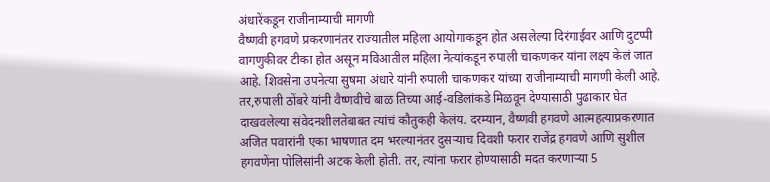अंधारेंकडून राजीनाम्याची मागणी
वैष्णवी हगवणे प्रकरणानंतर राज्यातील महिला आयोगाकडून होत असलेल्या दिरंगाईवर आणि दुटप्पी वागणुकीवर टीका होत असून मविआतील महिला नेत्यांकडून रुपाली चाकणकर यांना लक्ष्य केलं जात आहे. शिवसेना उपनेत्या सुषमा अंधारे यांनी रुपाली चाकणकर यांच्या राजीनाम्याची मागणी केली आहे. तर,रुपाली ठोंबरे यांनी वैष्णवीचे बाळ तिच्या आई-वडिलांकडे मिळवून देण्यासाठी पुढाकार घेत दाखवलेल्या संवेदनशीलतेबाबत त्यांचं कौतुकही केलंय. दरम्यान, वैष्णवी हगवणे आत्महत्याप्रकरणात अजित पवारांनी एका भाषणात दम भरल्यानंतर दुसऱ्याच दिवशी फरार राजेंद्र हगवणे आणि सुशील हगवणेंना पोलिसांनी अटक केली होती. तर, त्यांना फरार होण्यासाठी मदत करणाऱ्या 5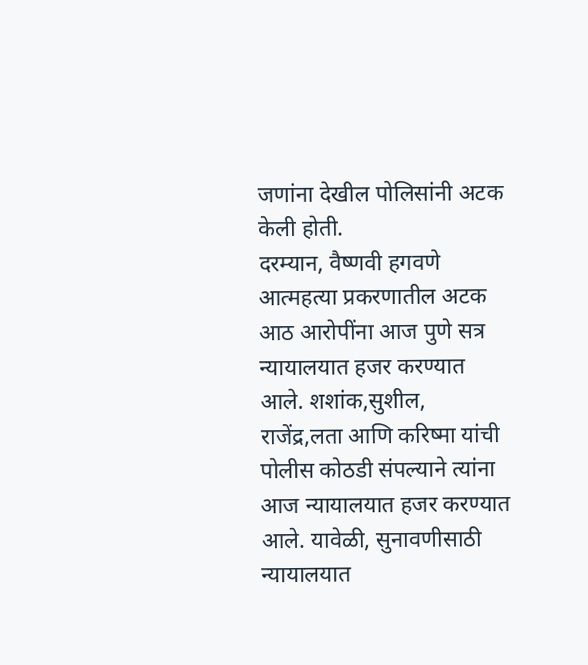जणांना देखील पोलिसांनी अटक केली होती.
दरम्यान, वैष्णवी हगवणे आत्महत्या प्रकरणातील अटक आठ आरोपींना आज पुणे सत्र न्यायालयात हजर करण्यात आले. शशांक,सुशील, राजेंद्र,लता आणि करिष्मा यांची पोलीस कोठडी संपल्याने त्यांना आज न्यायालयात हजर करण्यात आले. यावेळी, सुनावणीसाठी न्यायालयात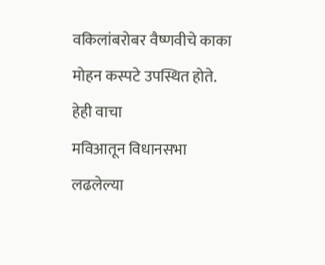वकिलांबरोबर वैष्णवीचे काका मोहन कस्पटे उपस्थित होते.
हेही वाचा
मविआतून विधानसभा लढलेल्या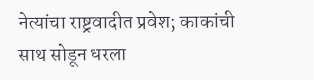नेत्यांचा राष्ट्रवादीत प्रवेश; काकांची साथ सोडून धरला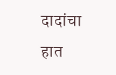दादांचा हात